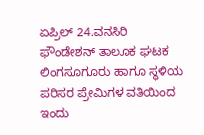ಏಪ್ರಿಲ್ 24.ವನಸಿರಿ ಫೌಂಡೇಶನ್ ತಾಲೂಕ ಘಟಕ ಲಿಂಗಸೂಗೂರು ಹಾಗೂ ಸ್ಥಳಿಯ ಪರಿಸರ ಪ್ರೇಮಿಗಳ ವತಿಯಿಂದ ಇಂದು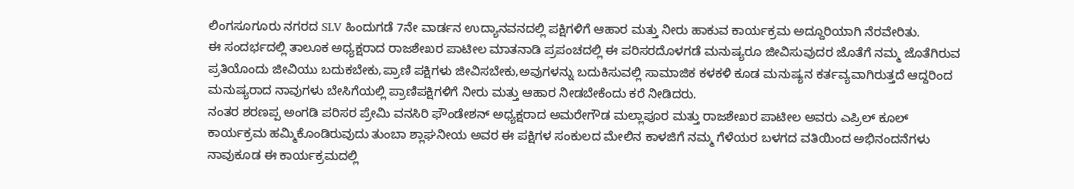ಲಿಂಗಸೂಗೂರು ನಗರದ SLV ಹಿಂದುಗಡೆ 7ನೇ ವಾರ್ಡನ ಉದ್ಯಾನವನದಲ್ಲಿ ಪಕ್ಷಿಗಳಿಗೆ ಆಹಾರ ಮತ್ತು ನೀರು ಹಾಕುವ ಕಾರ್ಯಕ್ರಮ ಅದ್ದೂರಿಯಾಗಿ ನೆರವೇರಿತು.
ಈ ಸಂದರ್ಭದಲ್ಲಿ ತಾಲೂಕ ಅಧ್ಯಕ್ಷರಾದ ರಾಜಶೇಖರ ಪಾಟೀಲ ಮಾತನಾಡಿ ಪ್ರಪಂಚದಲ್ಲಿ ಈ ಪರಿಸರದೊಳಗಡೆ ಮನುಷ್ಯರೂ ಜೀವಿಸುವುದರ ಜೊತೆಗೆ ನಮ್ಮ ಜೊತೆಗಿರುವ ಪ್ರತಿಯೊಂದು ಜೀವಿಯು ಬದುಕಬೇಕು,ಪ್ರಾಣಿ ಪಕ್ಷಿಗಳು ಜೀವಿಸಬೇಕು,ಅವುಗಳನ್ನು ಬದುಕಿಸುವಲ್ಲಿ ಸಾಮಾಜಿಕ ಕಳಕಳಿ ಕೂಡ ಮನುಷ್ಯನ ಕರ್ತವ್ಯವಾಗಿರುತ್ತದೆ ಆದ್ದರಿಂದ ಮನುಷ್ಯರಾದ ನಾವುಗಳು ಬೇಸಿಗೆಯಲ್ಲಿ ಪ್ರಾಣಿಪಕ್ಷಿಗಳಿಗೆ ನೀರು ಮತ್ತು ಆಹಾರ ನೀಡಬೇಕೆಂದು ಕರೆ ನೀಡಿದರು.
ನಂತರ ಶರಣಪ್ಪ ಅಂಗಡಿ ಪರಿಸರ ಪ್ರೇಮಿ ವನಸಿರಿ ಫೌಂಡೇಶನ್ ಅಧ್ಯಕ್ಷರಾದ ಅಮರೇಗೌಡ ಮಲ್ಲಾಪೂರ ಮತ್ತು ರಾಜಶೇಖರ ಪಾಟೀಲ ಅವರು ಎಪ್ರಿಲ್ ಕೂಲ್ ಕಾರ್ಯಕ್ರಮ ಹಮ್ಮಿಕೊಂಡಿರುವುದು ತುಂಬಾ ಶ್ಲಾಘನೀಯ ಅವರ ಈ ಪಕ್ಷಿಗಳ ಸಂಕುಲದ ಮೇಲಿನ ಕಾಳಜಿಗೆ ನಮ್ಮ ಗೆಳೆಯರ ಬಳಗದ ವತಿಯಿಂದ ಅಭಿನಂದನೆಗಳು ನಾವುಕೂಡ ಈ ಕಾರ್ಯಕ್ರಮದಲ್ಲಿ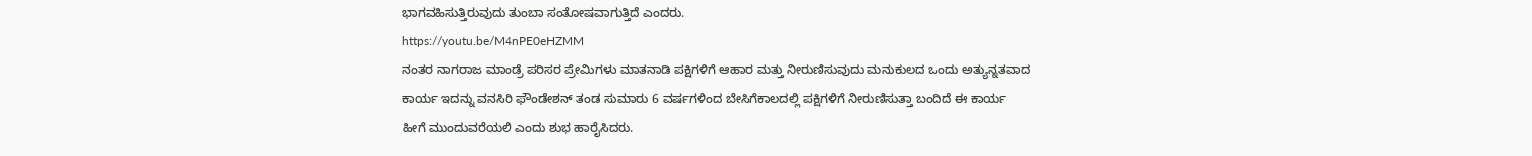ಭಾಗವಹಿಸುತ್ತಿರುವುದು ತುಂಬಾ ಸಂತೋಷವಾಗುತ್ತಿದೆ ಎಂದರು.
https://youtu.be/M4nPE0eHZMM
ನಂತರ ನಾಗರಾಜ ಮಾಂಡ್ರೆ ಪರಿಸರ ಪ್ರೇಮಿಗಳು ಮಾತನಾಡಿ ಪಕ್ಷಿಗಳಿಗೆ ಆಹಾರ ಮತ್ತು ನೀರುಣಿಸುವುದು ಮನುಕುಲದ ಒಂದು ಅತ್ಯುನ್ನತವಾದ ಕಾರ್ಯ ಇದನ್ನು ವನಸಿರಿ ಫೌಂಡೇಶನ್ ತಂಡ ಸುಮಾರು 6 ವರ್ಷಗಳಿಂದ ಬೇಸಿಗೆಕಾಲದಲ್ಲಿ ಪಕ್ಷಿಗಳಿಗೆ ನೀರುಣಿಸುತ್ತಾ ಬಂದಿದೆ ಈ ಕಾರ್ಯ ಹೀಗೆ ಮುಂದುವರೆಯಲಿ ಎಂದು ಶುಭ ಹಾರೈಸಿದರು.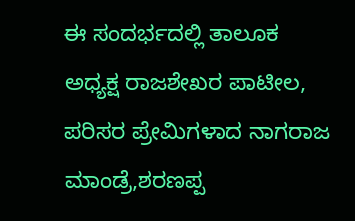ಈ ಸಂದರ್ಭದಲ್ಲಿ ತಾಲೂಕ ಅಧ್ಯಕ್ಷ ರಾಜಶೇಖರ ಪಾಟೀಲ, ಪರಿಸರ ಪ್ರೇಮಿಗಳಾದ ನಾಗರಾಜ ಮಾಂಡ್ರೆ,ಶರಣಪ್ಪ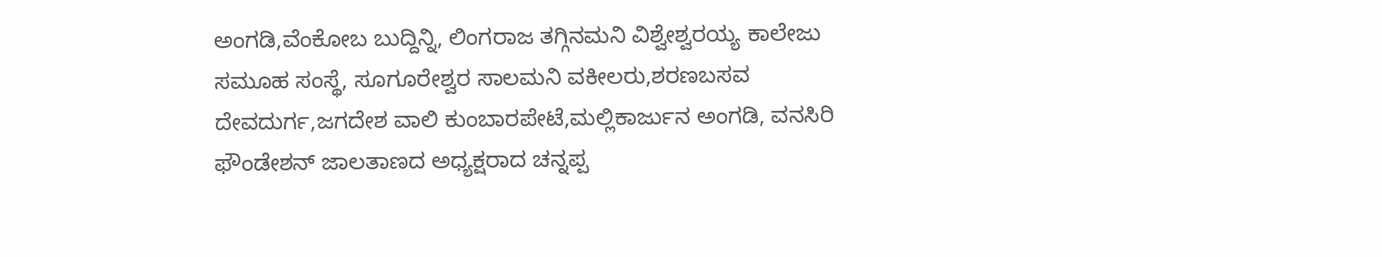ಅಂಗಡಿ,ವೆಂಕೋಬ ಬುದ್ದಿನ್ನಿ, ಲಿಂಗರಾಜ ತಗ್ಗಿನಮನಿ ವಿಶ್ವೇಶ್ವರಯ್ಯ ಕಾಲೇಜು ಸಮೂಹ ಸಂಸ್ಥೆ, ಸೂಗೂರೇಶ್ವರ ಸಾಲಮನಿ ವಕೀಲರು,ಶರಣಬಸವ ದೇವದುರ್ಗ,ಜಗದೇಶ ವಾಲಿ ಕುಂಬಾರಪೇಟೆ,ಮಲ್ಲಿಕಾರ್ಜುನ ಅಂಗಡಿ, ವನಸಿರಿ ಫೌಂಡೇಶನ್ ಜಾಲತಾಣದ ಅಧ್ಯಕ್ಷರಾದ ಚನ್ನಪ್ಪ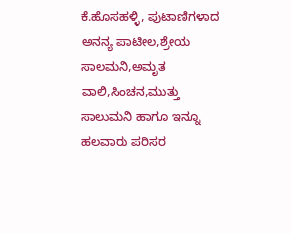ಕೆ.ಹೊಸಹಳ್ಳಿ, ಪುಟಾಣಿಗಳಾದ ಅನನ್ಯ ಪಾಟೀಲ,ಶ್ರೇಯ ಸಾಲಮನಿ,ಅಮೃತ ವಾಲಿ,ಸಿಂಚನ,ಮುತ್ತು ಸಾಲುಮನಿ ಹಾಗೂ ಇನ್ನೂ ಹಲವಾರು ಪರಿಸರ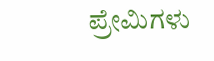ಪ್ರೇಮಿಗಳು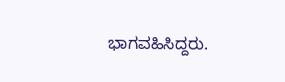ಭಾಗವಹಿಸಿದ್ದರು.